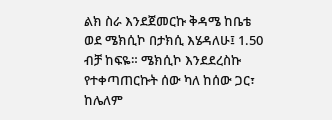ልክ ስራ እንደጀመርኩ ቅዳሜ ከቤቴ ወደ ሜክሲኮ በታክሲ እሄዳለሁ፤ 1.50 ብቻ ከፍዬ። ሜክሲኮ እንደደረስኩ የተቀጣጠርኩት ሰው ካለ ከሰው ጋር፣ ከሌለም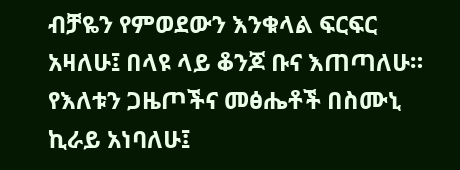ብቻዬን የምወደውን እንቁላል ፍርፍር አዛለሁ፤ በላዩ ላይ ቆንጆ ቡና እጠጣለሁ። የእለቱን ጋዜጦችና መፅሔቶች በስሙኒ ኪራይ አነባለሁ፤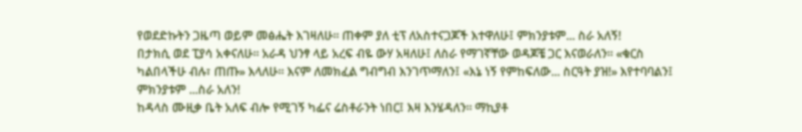የወደድኩትን ጋዜጣ ወይም መፅሔት እገዛለሁ። ጠቀም ያለ ቲፕ ለአስተናጋጆች እተዋለሁ፤ ምክንያቱም... ስራ አለኝ!
በታክሲ ወደ ፒያሳ አቀናለሁ። አራዳ ህንፃ ላይ አረፍ ብዬ ውሃ አዛለሁ፤ ለስራ የማገኛቸው ወዳጆቼ ጋር እናወራለን። «ቁርስ ካልበላችሁ ብሉ፣ ጠጡ» እላለሁ። እናም ለመክፈል ግብግብ እንገጥማለን፤ «እኔ ነኝ የምከፍለው... ስርዓት ያዝ!» እየተባባልን፤ ምክንያቱም ...ስራ አለን!
ከዳላስ ሙዚቃ ቤት አለፍ ብሎ የሚገኝ ካፌና ሬስቶራንት ነበር፤ እዛ እንሄዳለን። ማኪያቶ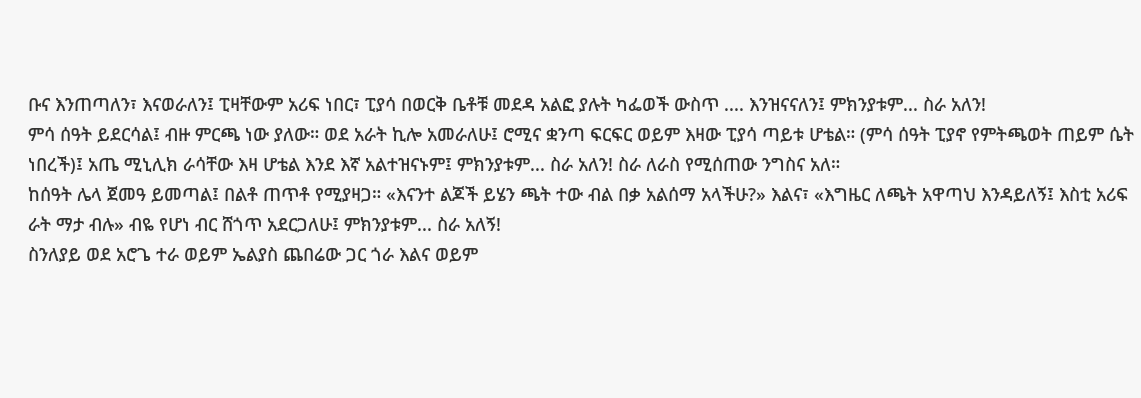ቡና እንጠጣለን፣ እናወራለን፤ ፒዛቸውም አሪፍ ነበር፣ ፒያሳ በወርቅ ቤቶቹ መደዳ አልፎ ያሉት ካፌወች ውስጥ .... እንዝናናለን፤ ምክንያቱም... ስራ አለን!
ምሳ ሰዓት ይደርሳል፤ ብዙ ምርጫ ነው ያለው። ወደ አራት ኪሎ አመራለሁ፤ ሮሚና ቋንጣ ፍርፍር ወይም እዛው ፒያሳ ጣይቱ ሆቴል። (ምሳ ሰዓት ፒያኖ የምትጫወት ጠይም ሴት ነበረች)፤ አጤ ሚኒሊክ ራሳቸው እዛ ሆቴል እንደ እኛ አልተዝናኑም፤ ምክንያቱም... ስራ አለን! ስራ ለራስ የሚሰጠው ንግስና አለ።
ከሰዓት ሌላ ጀመዓ ይመጣል፤ በልቶ ጠጥቶ የሚያዛጋ። «እናንተ ልጆች ይሄን ጫት ተው ብል በቃ አልሰማ አላችሁ?» እልና፣ «እግዜር ለጫት አዋጣህ እንዳይለኝ፤ እስቲ አሪፍ ራት ማታ ብሉ» ብዬ የሆነ ብር ሸጎጥ አደርጋለሁ፤ ምክንያቱም... ስራ አለኝ!
ስንለያይ ወደ አሮጌ ተራ ወይም ኤልያስ ጨበሬው ጋር ጎራ እልና ወይም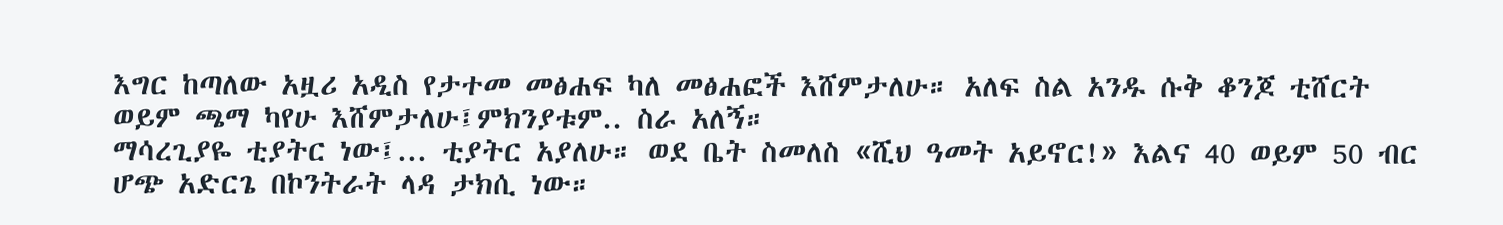እግር ከጣለው አዟሪ አዲስ የታተመ መፅሐፍ ካለ መፅሐፎች እሸምታለሁ። አለፍ ስል አንዱ ሱቅ ቆንጆ ቲሸርት ወይም ጫማ ካየሁ እሸምታለሁ፤ምክንያቱም.. ስራ አለኝ።
ማሳረጊያዬ ቲያትር ነው፤... ቲያትር አያለሁ። ወደ ቤት ስመለስ «ሺህ ዓመት አይኖር!» እልና 40 ወይም 50 ብር ሆጭ አድርጌ በኮንትራት ላዳ ታክሲ ነው።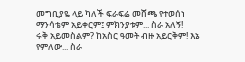መግቢያዬ ላይ ካለች ፍራፍሬ መሸጫ የተወሰነ ማንሳቴም አይቀርም፤ ምክንያቱም... ስራ አለኝ!
ሩቅ አይመስልም? ከአስር ዓመት ብዙ አይርቅም! እኔ የምለው... ስራ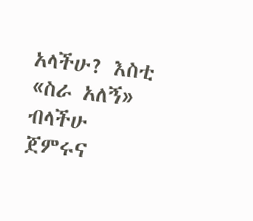አላችሁ? እስቲ «ስራ አለኝ» ብላችሁ ጀምሩና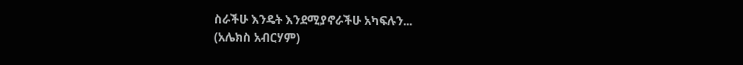ስራችሁ እንዴት እንደሚያኖራችሁ አካፍሉን...
(አሌክስ አብርሃም)